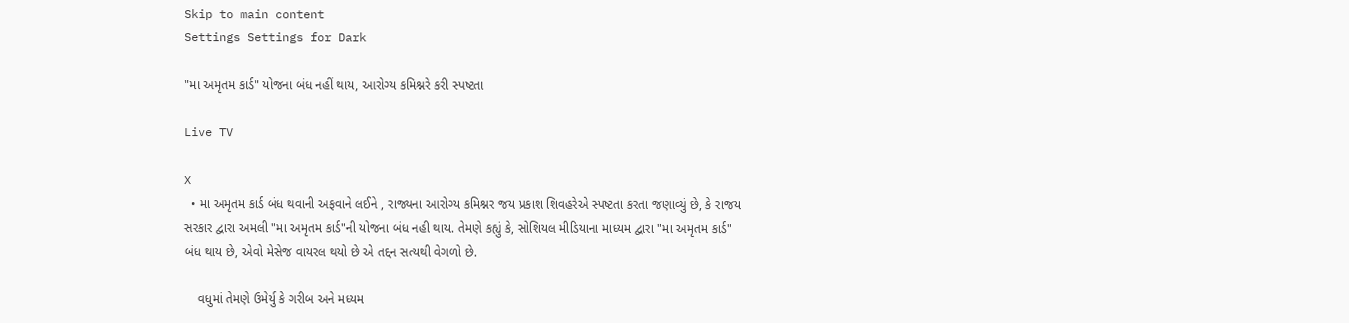Skip to main content
Settings Settings for Dark

"મા અમૃતમ કાર્ડ" યોજના બંધ નહીં થાય, આરોગ્ય કમિશ્નરે કરી સ્પષ્ટતા

Live TV

X
  • મા અમૃતમ કાર્ડ બંધ થવાની અફવાને લઈને , રાજ્યના આરોગ્ય કમિશ્નર જય પ્રકાશ શિવહરેએ સ્પષ્ટતા કરતા જણાવ્યું છે, કે રાજય સરકાર દ્વારા અમલી "મા અમૃતમ કાર્ડ"ની યોજના બંધ નહી થાય. તેમણે કહ્યું કે, સોશિયલ મીડિયાના માધ્યમ દ્વારા "મા અમૃતમ કાર્ડ" બંધ થાય છે, એવો મેસેજ વાયરલ થયો છે એ તદ્દન સત્યથી વેગળો છે.

    વધુમાં તેમણે ઉમેર્યુ કે ગરીબ અને મધ્યમ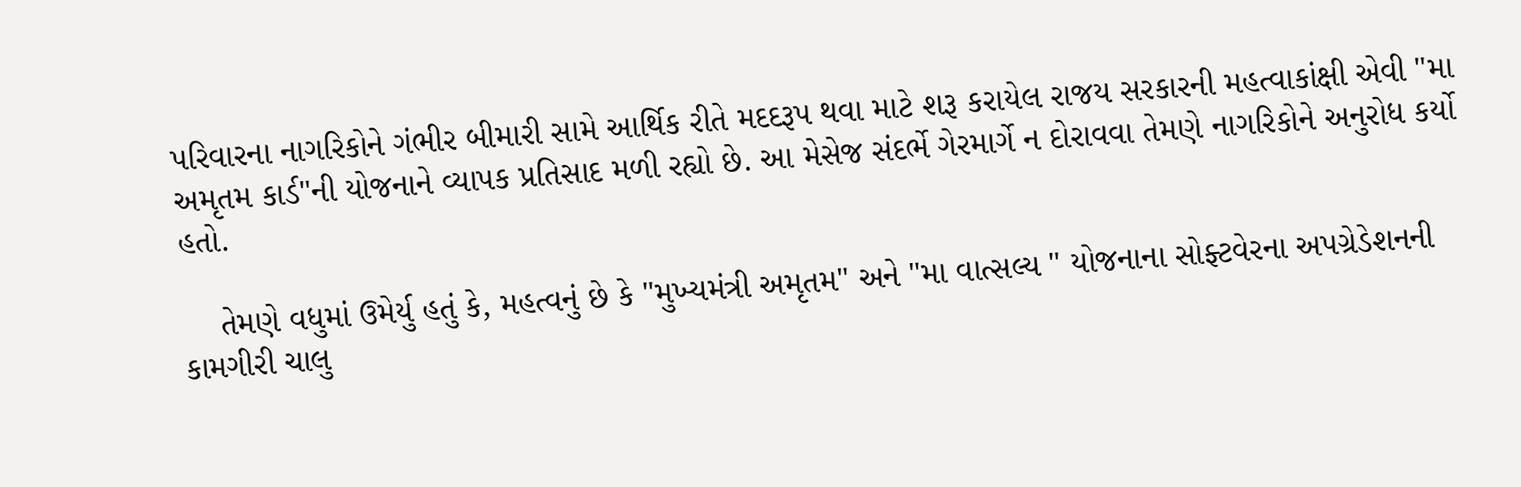પરિવારના નાગરિકોને ગંભીર બીમારી સામે આર્થિક રીતે મદદરૂપ થવા માટે શરૂ કરાયેલ રાજય સરકારની મહત્વાકાંક્ષી એવી "મા અમૃતમ કાર્ડ"ની યોજનાને વ્યાપક પ્રતિસાદ મળી રહ્યો છે. આ મેસેજ સંદર્ભે ગેરમાર્ગે ન દોરાવવા તેમણે નાગરિકોને અનુરોધ કર્યો હતો.

    તેમણે વધુમાં ઉમેર્યુ હતું કે, મહત્વનું છે કે "મુખ્યમંત્રી અમૃતમ" અને "મા વાત્સલ્ય " યોજનાના સોફ્ટવેરના અપગ્રેડેશનની કામગીરી ચાલુ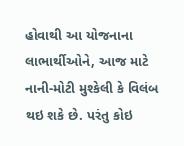હોવાથી આ યોજનાના લાભાર્થીઓને, આજ માટે નાની-મોટી મુશ્કેલી કે વિલંબ થઇ શકે છે. પરંતુ કોઇ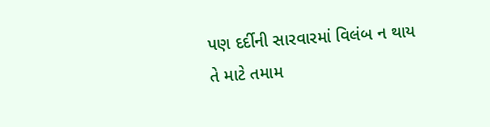પણ દર્દીની સારવારમાં વિલંબ ન થાય તે માટે તમામ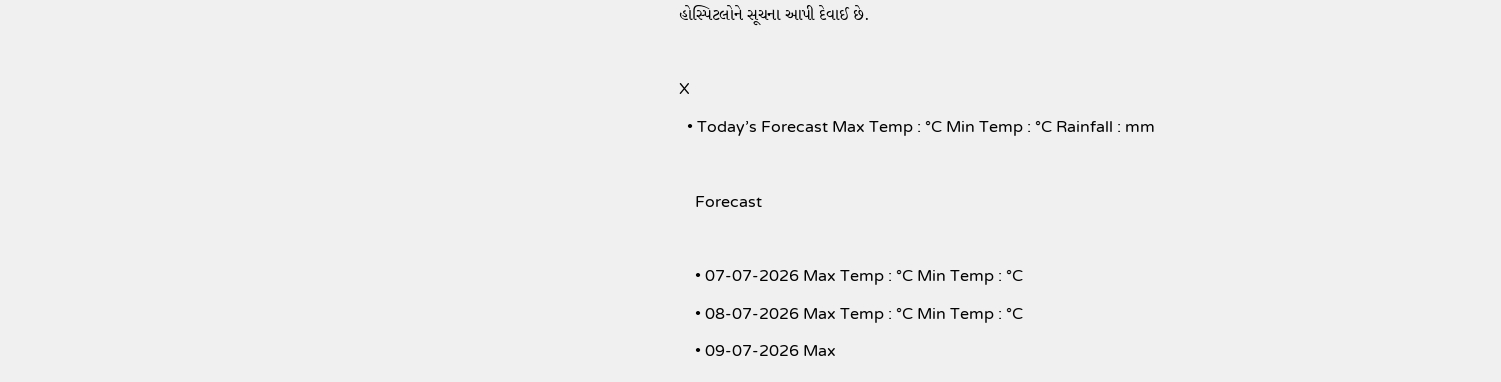હોસ્પિટલોને સૂચના આપી દેવાઈ છે.

X
  • Today’s Forecast Max Temp : °C Min Temp : °C Rainfall : mm

    Forecast

    • 07-07-2026 Max Temp : °C Min Temp : °C
    • 08-07-2026 Max Temp : °C Min Temp : °C
    • 09-07-2026 Max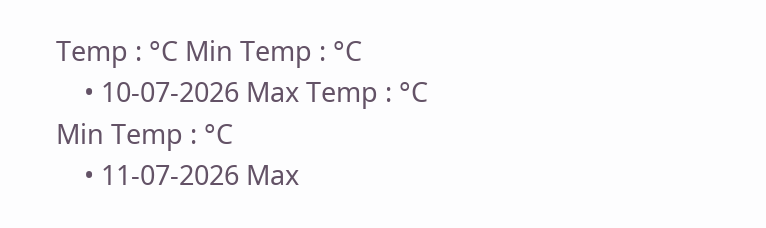Temp : °C Min Temp : °C
    • 10-07-2026 Max Temp : °C Min Temp : °C
    • 11-07-2026 Max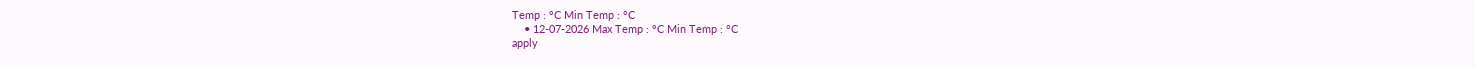Temp : °C Min Temp : °C
    • 12-07-2026 Max Temp : °C Min Temp : °C
apply